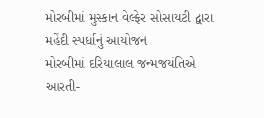મોરબીમાં મુસ્કાન વેલ્ફેર સોસાયટી દ્વારા મહેંદી સ્પર્ધાનું આયોજન
મોરબીમાં દરિયાલાલ જન્મજયંતિએ આરતી-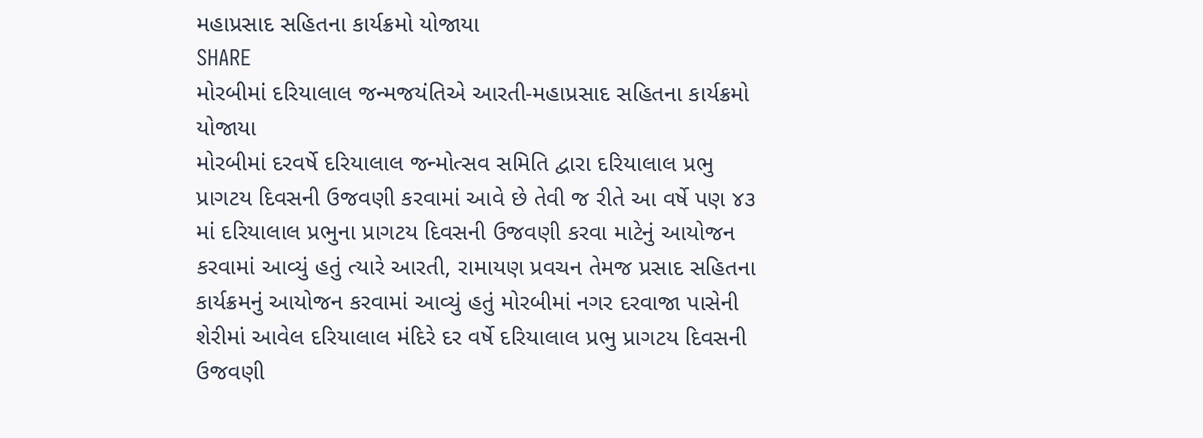મહાપ્રસાદ સહિતના કાર્યક્રમો યોજાયા
SHARE
મોરબીમાં દરિયાલાલ જન્મજયંતિએ આરતી-મહાપ્રસાદ સહિતના કાર્યક્રમો યોજાયા
મોરબીમાં દરવર્ષે દરિયાલાલ જન્મોત્સવ સમિતિ દ્વારા દરિયાલાલ પ્રભુ પ્રાગટય દિવસની ઉજવણી કરવામાં આવે છે તેવી જ રીતે આ વર્ષે પણ ૪૩ માં દરિયાલાલ પ્રભુના પ્રાગટય દિવસની ઉજવણી કરવા માટેનું આયોજન કરવામાં આવ્યું હતું ત્યારે આરતી, રામાયણ પ્રવચન તેમજ પ્રસાદ સહિતના કાર્યક્રમનું આયોજન કરવામાં આવ્યું હતું મોરબીમાં નગર દરવાજા પાસેની શેરીમાં આવેલ દરિયાલાલ મંદિરે દર વર્ષે દરિયાલાલ પ્રભુ પ્રાગટય દિવસની ઉજવણી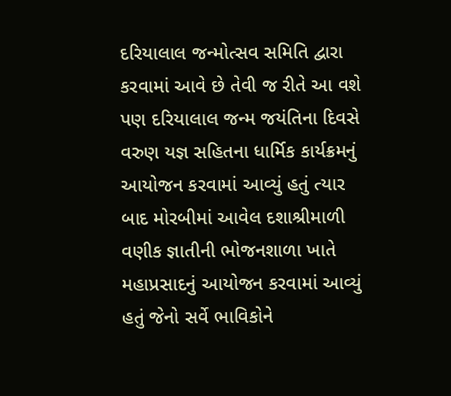દરિયાલાલ જન્મોત્સવ સમિતિ દ્વારા કરવામાં આવે છે તેવી જ રીતે આ વશે પણ દરિયાલાલ જન્મ જયંતિના દિવસે વરુણ યજ્ઞ સહિતના ધાર્મિક કાર્યક્રમનું આયોજન કરવામાં આવ્યું હતું ત્યાર બાદ મોરબીમાં આવેલ દશાશ્રીમાળી વણીક જ્ઞાતીની ભોજનશાળા ખાતે મહાપ્રસાદનું આયોજન કરવામાં આવ્યું હતું જેનો સર્વે ભાવિકોને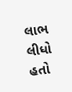લાભ લીધો હતો